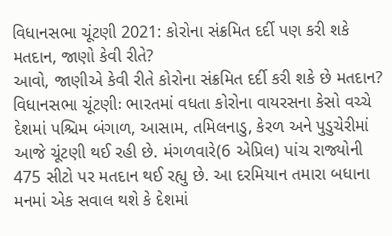વિધાનસભા ચૂંટણી 2021: કોરોના સંક્રમિત દર્દી પણ કરી શકે મતદાન, જાણો કેવી રીતે?
આવો, જાણીએ કેવી રીતે કોરોના સંક્રમિત દર્દી કરી શકે છે મતદાન?
વિધાનસભા ચૂંટણીઃ ભારતમાં વધતા કોરોના વાયરસના કેસો વચ્ચે દેશમાં પશ્ચિમ બંગાળ, આસામ, તમિલનાડુ, કેરળ અને પુડુચેરીમાં આજે ચૂંટણી થઈ રહી છે. મંગળવારે(6 એપ્રિલ) પાંચ રાજ્યોની 475 સીટો પર મતદાન થઈ રહ્યુ છે. આ દરમિયાન તમારા બધાના મનમાં એક સવાલ થશે કે દેશમાં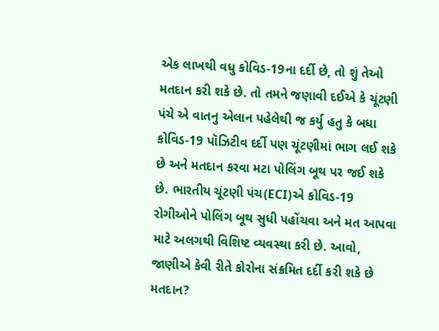એક લાખથી વધુ કોવિડ-19ના દર્દી છે, તો શું તેઓ મતદાન કરી શકે છે. તો તમને જણાવી દઈએ કે ચૂંટણી પંચે એ વાતનુ એલાન પહેલેથી જ કર્યુ હતુ કે બધા કોવિડ-19 પૉઝિટીવ દર્દી પણ ચૂંટણીમાં ભાગ લઈ શકે છે અને મતદાન કરવા મટા પોલિંગ બૂથ પર જઈ શકે છે. ભારતીય ચૂંટણી પંચ(ECI)એ કોવિડ-19 રોગીઓને પોલિંગ બૂથ સુધી પહોંચવા અને મત આપવા માટે અલગથી વિશિષ્ટ વ્યવસ્થા કરી છે. આવો, જાણીએ કેવી રીતે કોરોના સંક્રમિત દર્દી કરી શકે છે મતદાન?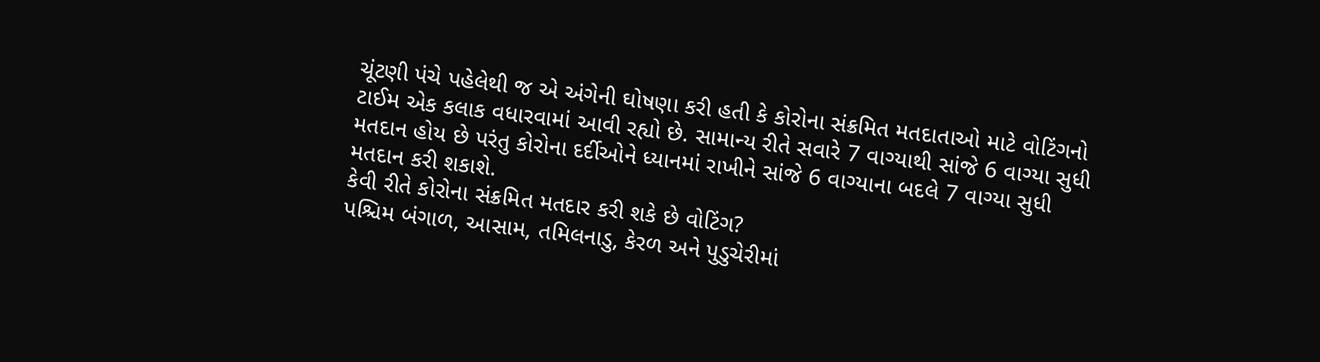ચૂંટણી પંચે પહેલેથી જ એ અંગેની ઘોષણા કરી હતી કે કોરોના સંક્રમિત મતદાતાઓ માટે વોટિંગનો ટાઈમ એક કલાક વધારવામાં આવી રહ્યો છે. સામાન્ય રીતે સવારે 7 વાગ્યાથી સાંજે 6 વાગ્યા સુધી મતદાન હોય છે પરંતુ કોરોના દર્દીઓને ધ્યાનમાં રાખીને સાંજે 6 વાગ્યાના બદલે 7 વાગ્યા સુધી મતદાન કરી શકાશે.
કેવી રીતે કોરોના સંક્રમિત મતદાર કરી શકે છે વોટિંગ?
પશ્ચિમ બંગાળ, આસામ, તમિલનાડુ, કેરળ અને પુડુચેરીમાં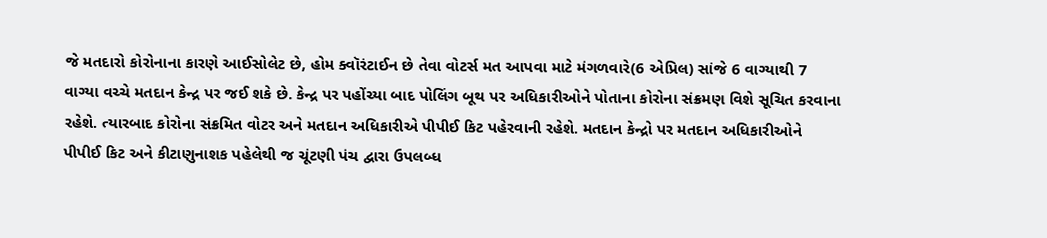જે મતદારો કોરોનાના કારણે આઈસોલેટ છે, હોમ ક્વૉરંટાઈન છે તેવા વોટર્સ મત આપવા માટે મંગળવારે(6 એપ્રિલ) સાંજે 6 વાગ્યાથી 7 વાગ્યા વચ્ચે મતદાન કેન્દ્ર પર જઈ શકે છે. કેન્દ્ર પર પહોંચ્યા બાદ પોલિંગ બૂથ પર અધિકારીઓને પોતાના કોરોના સંક્રમણ વિશે સૂચિત કરવાના રહેશે. ત્યારબાદ કોરોના સંક્રમિત વોટર અને મતદાન અધિકારીએ પીપીઈ કિટ પહેરવાની રહેશે. મતદાન કેન્દ્રો પર મતદાન અધિકારીઓને પીપીઈ કિટ અને કીટાણુનાશક પહેલેથી જ ચૂંટણી પંચ દ્વારા ઉપલબ્ધ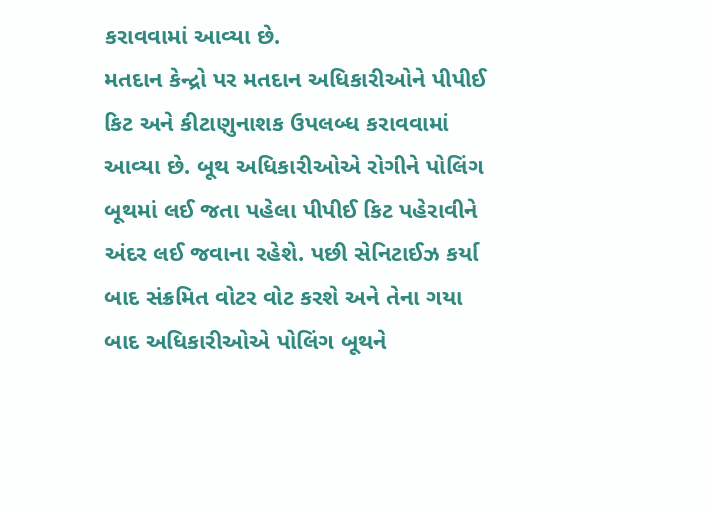કરાવવામાં આવ્યા છે.
મતદાન કેન્દ્રો પર મતદાન અધિકારીઓને પીપીઈ કિટ અને કીટાણુનાશક ઉપલબ્ધ કરાવવામાં આવ્યા છે. બૂથ અધિકારીઓએ રોગીને પોલિંગ બૂથમાં લઈ જતા પહેલા પીપીઈ કિટ પહેરાવીને અંદર લઈ જવાના રહેશે. પછી સેનિટાઈઝ કર્યા બાદ સંક્રમિત વોટર વોટ કરશે અને તેના ગયા બાદ અધિકારીઓએ પોલિંગ બૂથને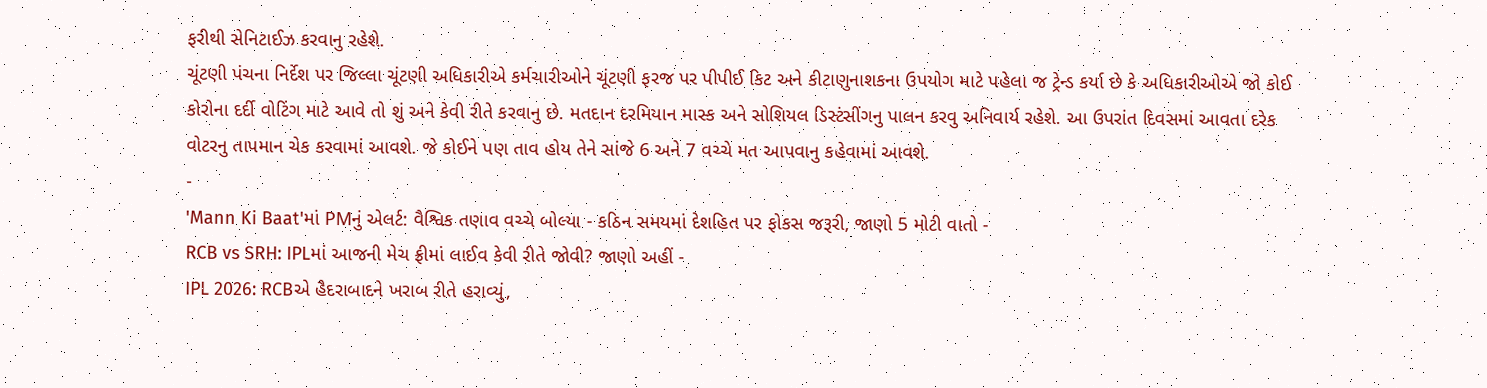ફરીથી સેનિટાઈઝ કરવાનુ રહેશે.
ચૂંટણી પંચના નિર્દેશ પર જિલ્લા ચૂંટણી અધિકારીએ કર્મચારીઓને ચૂંટણી ફરજ પર પીપીઈ કિટ અને કીટાણુનાશકના ઉપયોગ માટે પહેલા જ ટ્રેન્ડ કર્યા છે કે અધિકારીઓએ જો કોઈ કોરોના દર્દી વોટિંગ માટે આવે તો શું અને કેવી રીતે કરવાનુ છે. મતદાન દરમિયાન માસ્ક અને સોશિયલ ડિસ્ટંસીંગનુ પાલન કરવુ અનિવાર્ય રહેશે. આ ઉપરાંત દિવસમાં આવતા દરેક વોટરનુ તાપમાન ચેક કરવામાં આવશે. જે કોઈને પણ તાવ હોય તેને સાંજે 6 અને 7 વચ્ચે મત આપવાનુ કહેવામાં આવશે.
-
'Mann Ki Baat'માં PMનું એલર્ટ: વૈશ્વિક તણાવ વચ્ચે બોલ્યા - કઠિન સમયમાં દેશહિત પર ફોકસ જરૂરી, જાણો 5 મોટી વાતો -
RCB vs SRH: IPLમાં આજની મેચ ફ્રીમાં લાઈવ કેવી રીતે જોવી? જાણો અહીં -
IPL 2026: RCBએ હૈદરાબાદને ખરાબ રીતે હરાવ્યું,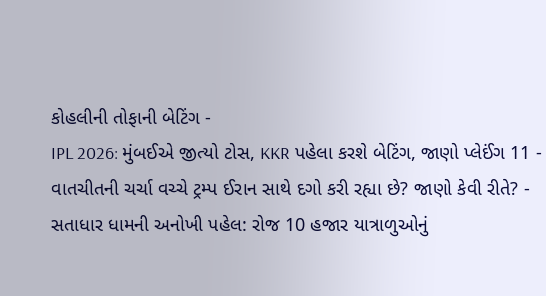કોહલીની તોફાની બેટિંગ -
IPL 2026: મુંબઈએ જીત્યો ટોસ, KKR પહેલા કરશે બેટિંગ, જાણો પ્લેઈંગ 11 -
વાતચીતની ચર્ચા વચ્ચે ટ્રમ્પ ઈરાન સાથે દગો કરી રહ્યા છે? જાણો કેવી રીતે? -
સતાધાર ધામની અનોખી પહેલ: રોજ 10 હજાર યાત્રાળુઓનું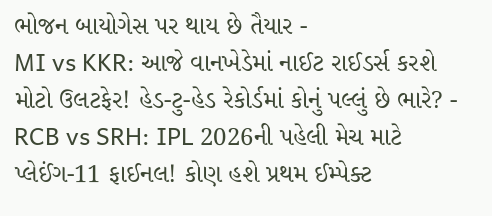ભોજન બાયોગેસ પર થાય છે તૈયાર -
MI vs KKR: આજે વાનખેડેમાં નાઈટ રાઈડર્સ કરશે મોટો ઉલટફેર! હેડ-ટુ-હેડ રેકોર્ડમાં કોનું પલ્લું છે ભારે? -
RCB vs SRH: IPL 2026ની પહેલી મેચ માટે પ્લેઈંગ-11 ફાઈનલ! કોણ હશે પ્રથમ ઈમ્પેક્ટ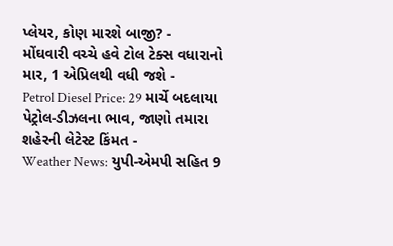પ્લેયર, કોણ મારશે બાજી? -
મોંઘવારી વચ્ચે હવે ટોલ ટેક્સ વધારાનો માર, 1 એપ્રિલથી વધી જશે -
Petrol Diesel Price: 29 માર્ચે બદલાયા પેટ્રોલ-ડીઝલના ભાવ, જાણો તમારા શહેરની લેટેસ્ટ કિંમત -
Weather News: યુપી-એમપી સહિત 9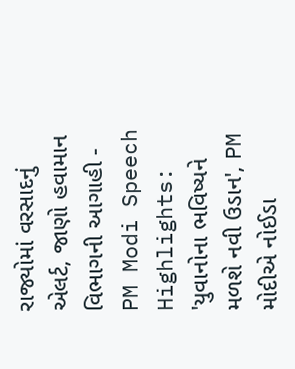રાજ્યોમાં વરસાદનું એલર્ટ, જાણો હવામાન વિભાગની આગાહી -
PM Modi Speech Highlights: 'યુવાનોના ભવિષ્યને મળશે નવી ઉડાન', PM મોદીએ નોઈડા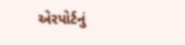એરપોર્ટનું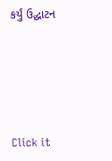કર્યું ઉદ્ઘાટન






Click it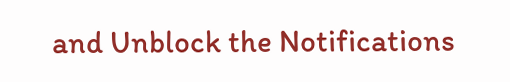and Unblock the Notifications